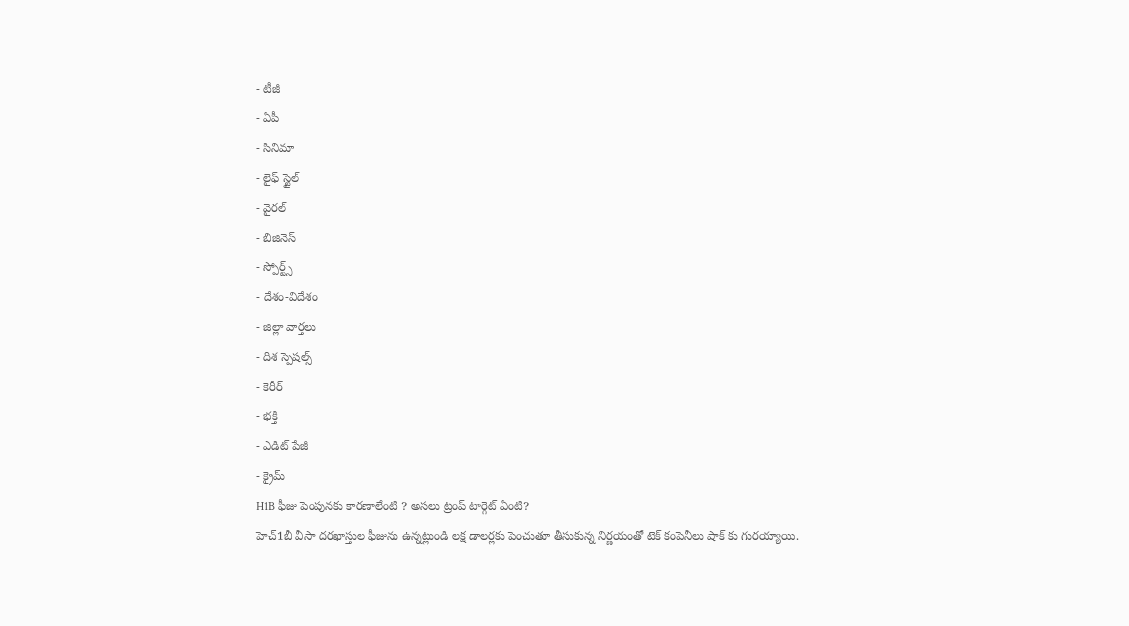- టీజీ
- ఏపీ
- సినిమా
- లైఫ్ స్టైల్
- వైరల్
- బిజినెస్
- స్పోర్ట్స్
- దేశం-విదేశం
- జిల్లా వార్తలు
- దిశ స్పెషల్స్
- కెరీర్
- భక్తి
- ఎడిట్ పేజీ
- క్రైమ్
H1B ఫీజు పెంపునకు కారణాలేంటి ? అసలు ట్రంప్ టార్గెట్ ఏంటి?
హెచ్1బీ వీసా దరఖాస్తుల ఫీజును ఉన్నట్లుండి లక్ష డాలర్లకు పెంచుతూ తీసుకున్న నిర్ణయంతో టెక్ కంపెనీలు షాక్ కు గురయ్యాయి.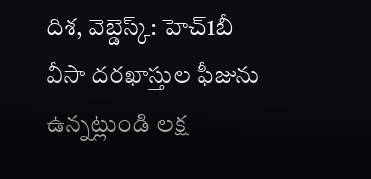దిశ, వెబ్డెస్క్: హెచ్1బీ వీసా దరఖాస్తుల ఫీజును ఉన్నట్లుండి లక్ష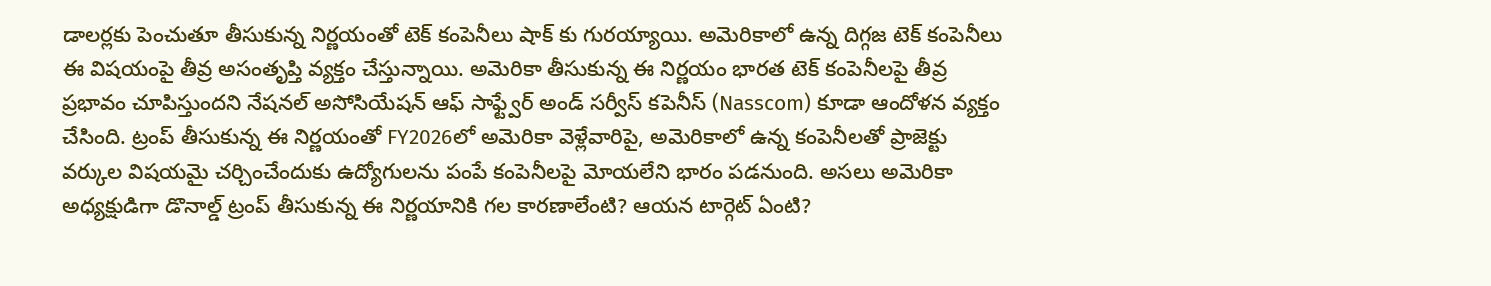డాలర్లకు పెంచుతూ తీసుకున్న నిర్ణయంతో టెక్ కంపెనీలు షాక్ కు గురయ్యాయి. అమెరికాలో ఉన్న దిగ్గజ టెక్ కంపెనీలు ఈ విషయంపై తీవ్ర అసంతృప్తి వ్యక్తం చేస్తున్నాయి. అమెరికా తీసుకున్న ఈ నిర్ణయం భారత టెక్ కంపెనీలపై తీవ్ర ప్రభావం చూపిస్తుందని నేషనల్ అసోసియేషన్ ఆఫ్ సాఫ్ట్వేర్ అండ్ సర్వీస్ కపెనీస్ (Nasscom) కూడా ఆందోళన వ్యక్తం చేసింది. ట్రంప్ తీసుకున్న ఈ నిర్ణయంతో FY2026లో అమెరికా వెళ్లేవారిపై, అమెరికాలో ఉన్న కంపెనీలతో ప్రాజెక్టు వర్కుల విషయమై చర్చించేందుకు ఉద్యోగులను పంపే కంపెనీలపై మోయలేని భారం పడనుంది. అసలు అమెరికా అధ్యక్షుడిగా డొనాల్డ్ ట్రంప్ తీసుకున్న ఈ నిర్ణయానికి గల కారణాలేంటి? ఆయన టార్గెట్ ఏంటి?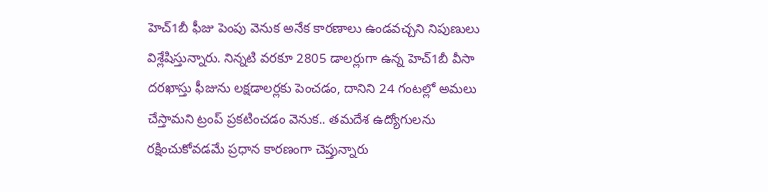హెచ్1బీ ఫీజు పెంపు వెనుక అనేక కారణాలు ఉండవచ్చని నిపుణులు విశ్లేషిస్తున్నారు. నిన్నటి వరకూ 2805 డాలర్లుగా ఉన్న హెచ్1బీ వీసా దరఖాస్తు ఫీజును లక్షడాలర్లకు పెంచడం, దానిని 24 గంటల్లో అమలు చేస్తామని ట్రంప్ ప్రకటించడం వెనుక.. తమదేశ ఉద్యోగులను రక్షించుకోవడమే ప్రధాన కారణంగా చెప్తున్నారు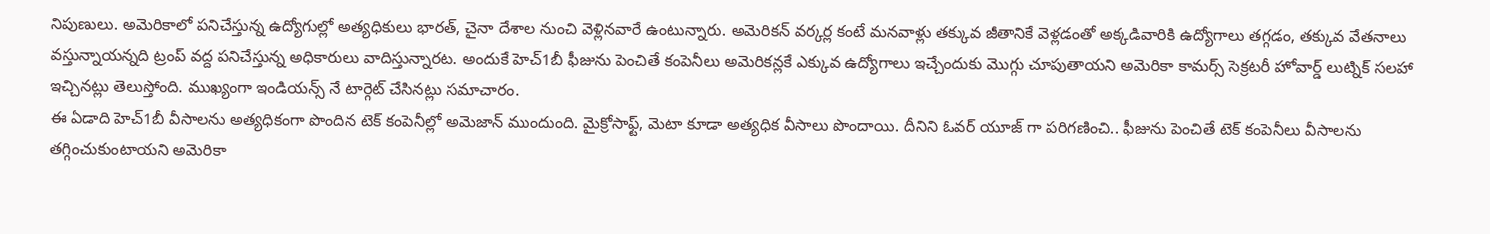నిపుణులు. అమెరికాలో పనిచేస్తున్న ఉద్యోగుల్లో అత్యధికులు భారత్, చైనా దేశాల నుంచి వెళ్లినవారే ఉంటున్నారు. అమెరికన్ వర్కర్ల కంటే మనవాళ్లు తక్కువ జీతానికే వెళ్లడంతో అక్కడివారికి ఉద్యోగాలు తగ్గడం, తక్కువ వేతనాలు వస్తున్నాయన్నది ట్రంప్ వద్ద పనిచేస్తున్న అధికారులు వాదిస్తున్నారట. అందుకే హెచ్1బీ ఫీజును పెంచితే కంపెనీలు అమెరికన్లకే ఎక్కువ ఉద్యోగాలు ఇచ్చేందుకు మొగ్గు చూపుతాయని అమెరికా కామర్స్ సెక్రటరీ హోవార్డ్ లుట్నిక్ సలహా ఇచ్చినట్లు తెలుస్తోంది. ముఖ్యంగా ఇండియన్స్ నే టార్గెట్ చేసినట్లు సమాచారం.
ఈ ఏడాది హెచ్1బీ వీసాలను అత్యధికంగా పొందిన టెక్ కంపెనీల్లో అమెజాన్ ముందుంది. మైక్రోసాఫ్ట్, మెటా కూడా అత్యధిక వీసాలు పొందాయి. దీనిని ఓవర్ యూజ్ గా పరిగణించి.. ఫీజును పెంచితే టెక్ కంపెనీలు వీసాలను తగ్గించుకుంటాయని అమెరికా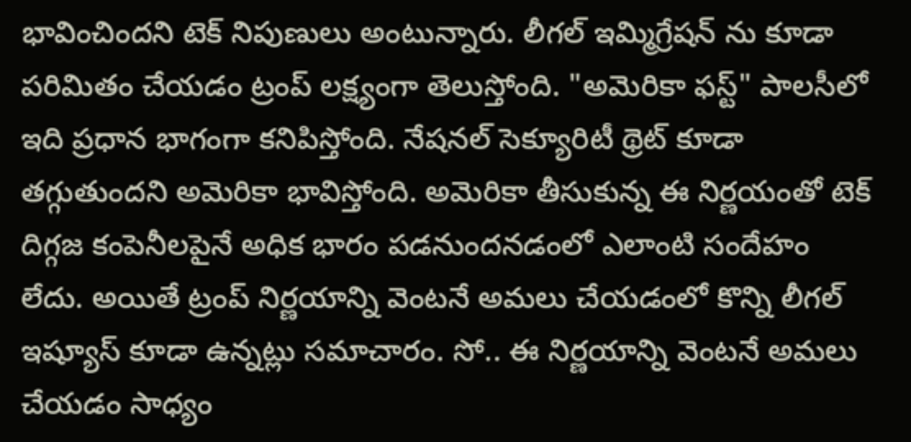భావించిందని టెక్ నిపుణులు అంటున్నారు. లీగల్ ఇమ్మిగ్రేషన్ ను కూడా పరిమితం చేయడం ట్రంప్ లక్ష్యంగా తెలుస్తోంది. "అమెరికా ఫస్ట్" పాలసీలో ఇది ప్రధాన భాగంగా కనిపిస్తోంది. నేషనల్ సెక్యూరిటీ థ్రెట్ కూడా తగ్గుతుందని అమెరికా భావిస్తోంది. అమెరికా తీసుకున్న ఈ నిర్ణయంతో టెక్ దిగ్గజ కంపెనీలపైనే అధిక భారం పడనుందనడంలో ఎలాంటి సందేహం లేదు. అయితే ట్రంప్ నిర్ణయాన్ని వెంటనే అమలు చేయడంలో కొన్ని లీగల్ ఇష్యూస్ కూడా ఉన్నట్లు సమాచారం. సో.. ఈ నిర్ణయాన్ని వెంటనే అమలు చేయడం సాధ్యం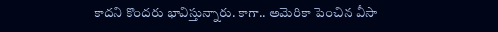కాదని కొందరు భావిస్తున్నారు. కాగా.. అమెరికా పెంచిన వీసా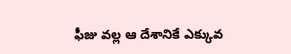ఫీజు వల్ల ఆ దేశానికే ఎక్కువ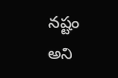నష్టం అని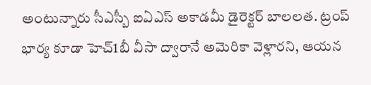అంటున్నారు సీఎస్బీ ఐఏఎస్ అకాడమీ డైరెక్టర్ బాలలత. ట్రంప్ భార్య కూడా హెచ్1బీ వీసా ద్వారానే అమెరికా వెళ్లారని, ఆయన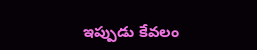ఇప్పుడు కేవలం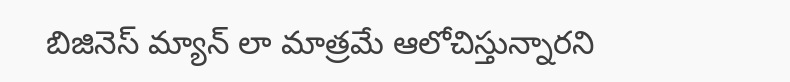బిజినెస్ మ్యాన్ లా మాత్రమే ఆలోచిస్తున్నారని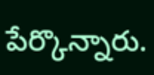పేర్కొన్నారు.